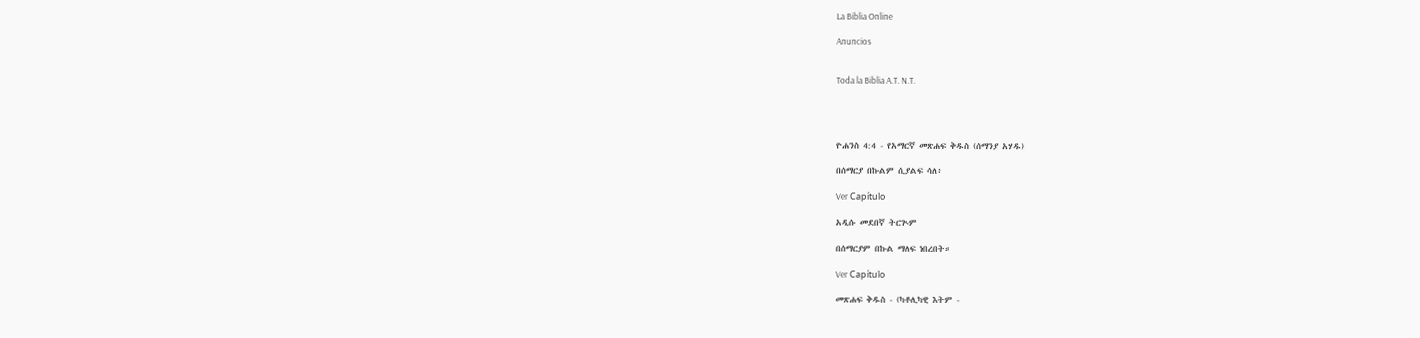La Biblia Online

Anuncios


Toda la Biblia A.T. N.T.




ዮሐንስ 4:4 - የአማርኛ መጽሐፍ ቅዱስ (ሰማንያ አሃዱ)

በሰማርያ በኩልም ሲያልፍ ሳለ፥

Ver Capítulo

አዲሱ መደበኛ ትርጒም

በሰማርያም በኩል ማለፍ ነበረበት።

Ver Capítulo

መጽሐፍ ቅዱስ - (ካቶሊካዊ እትም -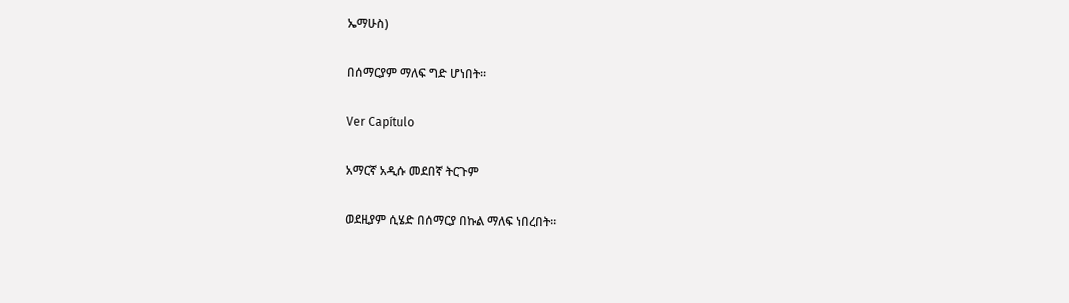ኤማሁስ)

በሰማርያም ማለፍ ግድ ሆነበት።

Ver Capítulo

አማርኛ አዲሱ መደበኛ ትርጉም

ወደዚያም ሲሄድ በሰማርያ በኩል ማለፍ ነበረበት።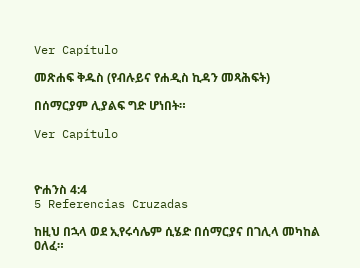Ver Capítulo

መጽሐፍ ቅዱስ (የብሉይና የሐዲስ ኪዳን መጻሕፍት)

በሰማርያም ሊያልፍ ግድ ሆነበት።

Ver Capítulo



ዮሐንስ 4:4
5 Referencias Cruzadas

ከዚህ በኋላ ወደ ኢየሩሳሌም ሲሄድ በሰማርያና በገሊላ መካከል ዐለፈ።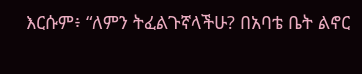እርሱም፥ “ለምን ትፈልጉኛላችሁ? በአባቴ ቤት ልኖር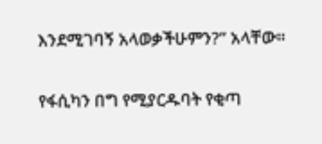እንደሚገባኝ አላወቃችሁምን?” አላቸው።


የፋሲካን በግ የሚያርዱባት የቂጣ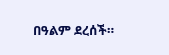በዓልም ደረሰች።